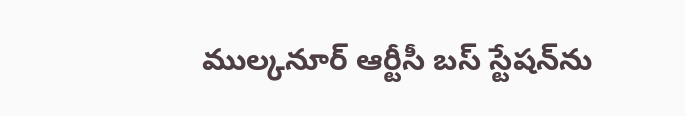ముల్కనూర్ ఆర్టీసీ బస్ స్టేషన్‌ను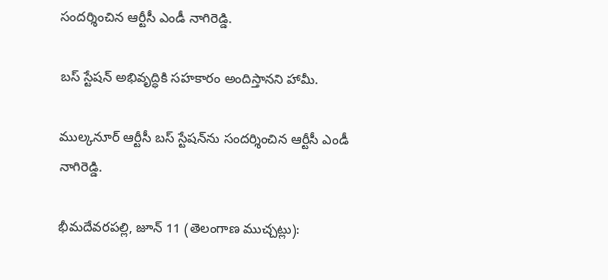సందర్శించిన ఆర్టీసీ ఎండీ నాగిరెడ్డి.

బస్ స్టేషన్ అభివృద్ధికి సహకారం అందిస్తానని హామీ.

ముల్కనూర్ ఆర్టీసీ బస్ స్టేషన్‌ను సందర్శించిన ఆర్టీసీ ఎండీ నాగిరెడ్డి.

భీమదేవరపల్లి, జూన్ 11 (తెలంగాణ ముచ్చట్లు):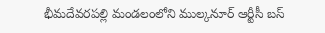భీమదేవరపల్లి మండలంలోని ముల్కనూర్ ఆర్టీసీ బస్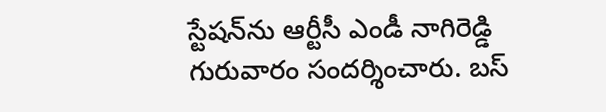స్టేషన్‌ను ఆర్టీసీ ఎండీ నాగిరెడ్డి గురువారం సందర్శించారు. బస్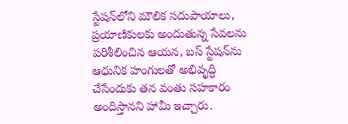స్టేషన్‌లోని మౌలిక సదుపాయాలు, ప్రయాణికులకు అందుతున్న సేవలను పరిశీలించిన ఆయన, బస్ స్టేషన్‌ను ఆధునిక హంగులతో అభివృద్ధి చేసేందుకు తన వంతు సహకారం అందిస్తానని హామీ ఇచ్చారు.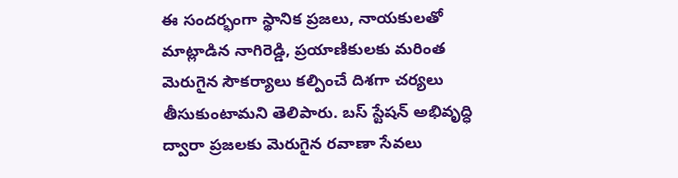ఈ సందర్భంగా స్థానిక ప్రజలు, నాయకులతో మాట్లాడిన నాగిరెడ్డి, ప్రయాణికులకు మరింత మెరుగైన సౌకర్యాలు కల్పించే దిశగా చర్యలు తీసుకుంటామని తెలిపారు. బస్ స్టేషన్ అభివృద్ధి ద్వారా ప్రజలకు మెరుగైన రవాణా సేవలు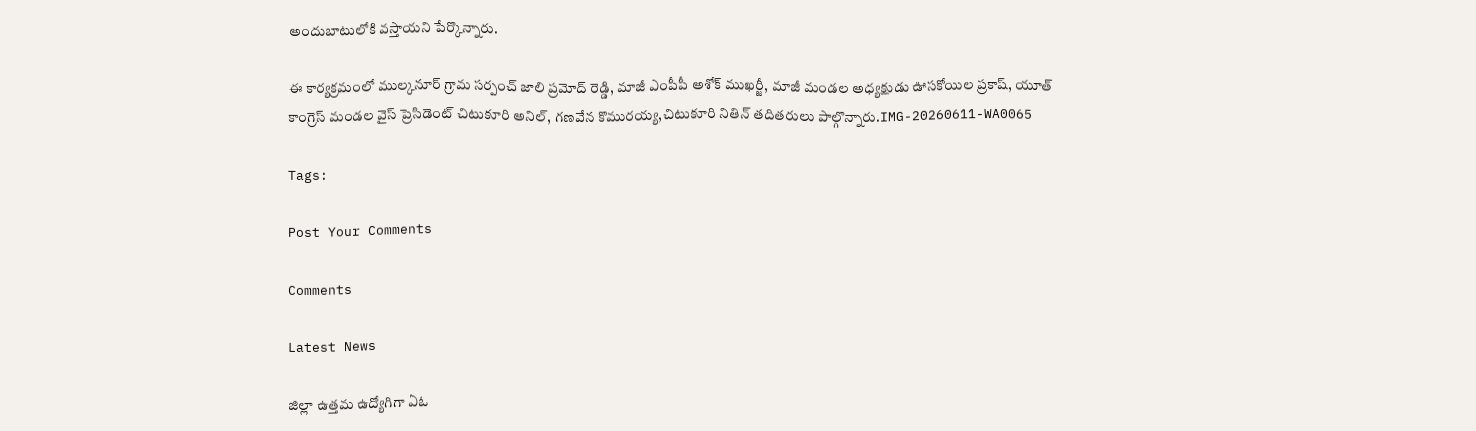అందుబాటులోకి వస్తాయని పేర్కొన్నారు.

ఈ కార్యక్రమంలో ముల్కనూర్ గ్రామ సర్పంచ్ జాలి ప్రమోద్ రెడ్డి, మాజీ ఎంపీపీ అశోక్ ముఖర్జీ, మాజీ మండల అధ్యక్షుడు ఊసకోయిల ప్రకాష్, యూత్ కాంగ్రెస్ మండల వైస్ ప్రెసిడెంట్ చిటుకూరి అనిల్, గణవేన కొమురయ్య,చిటుకూరి నితిన్ తదితరులు పాల్గొన్నారు.IMG-20260611-WA0065

Tags:

Post Your Comments

Comments

Latest News

జిల్లా ఉత్తమ ఉద్యోగిగా ఏఓ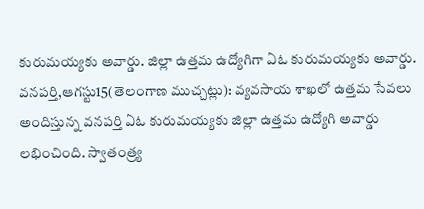కురుమయ్యకు అవార్డు. జిల్లా ఉత్తమ ఉద్యోగిగా ఏఓ కురుమయ్యకు అవార్డు.
వనపర్తి,ఆగస్టు15(తెలంగాణ ముచ్చట్లు): వ్యవసాయ శాఖలో ఉత్తమ సేవలు అందిస్తున్న వనపర్తి ఏఓ కురుమయ్యకు జిల్లా ఉత్తమ ఉద్యోగి అవార్డు లభించింది. స్వాతంత్ర్య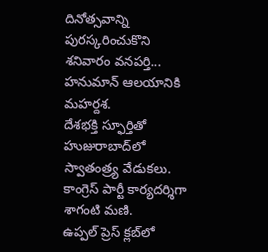దినోత్సవాన్ని పురస్కరించుకొని శనివారం వనపర్తి...
హనుమాన్ ఆలయానికి మహర్దశ.
దేశభక్తి స్ఫూర్తితో హుజురాబాద్‌లో స్వాతంత్ర్య వేడుకలు.
కాంగ్రెస్ పార్టీ కార్యదర్శిగా శాగంటి మణి.
ఉప్పల్ ప్రెస్ క్లబ్‌లో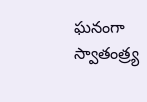ఘనంగా స్వాతంత్ర్య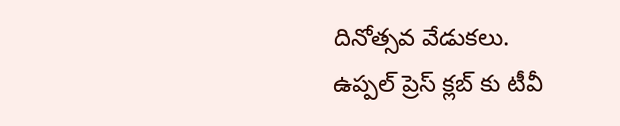దినోత్సవ వేడుకలు.
ఉప్పల్ ప్రెస్ క్లబ్‌ కు టీవీ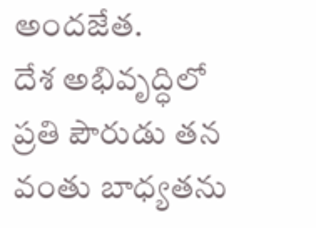అందజేత.
దేశ అభివృద్ధిలో ప్రతి పౌరుడు తన వంతు బాధ్యతను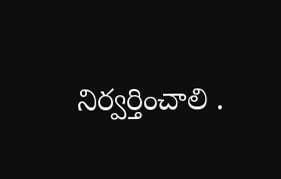నిర్వర్తించాలి .